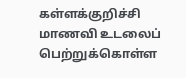கள்ளக்குறிச்சி மாணவி உடலைப் பெற்றுக்கொள்ள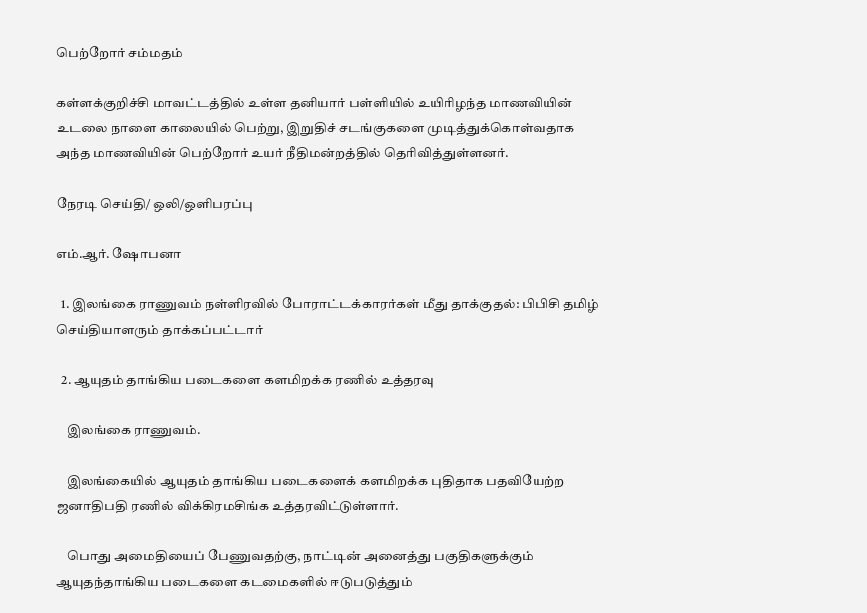பெற்றோர் சம்மதம்

கள்ளக்குறிச்சி மாவட்டத்தில் உள்ள தனியார் பள்ளியில் உயிரிழந்த மாணவியின் உடலை நாளை காலையில் பெற்று, இறுதிச் சடங்குகளை முடித்துக்கொள்வதாக அந்த மாணவியின் பெற்றோர் உயர் நீதிமன்றத்தில் தெரிவித்துள்ளனர்.

நேரடி செய்தி/ ஒலி/ஒளிபரப்பு

எம்.ஆர். ஷோபனா

  1. இலங்கை ராணுவம் நள்ளிரவில் போராட்டக்காரர்கள் மீது தாக்குதல்: பிபிசி தமிழ் செய்தியாளரும் தாக்கப்பட்டார்

  2. ஆயுதம் தாங்கிய படைகளை களமிறக்க ரணில் உத்தரவு

    இலங்கை ராணுவம்.

    இலங்கையில் ஆயுதம் தாங்கிய படைகளைக் களமிறக்க புதிதாக பதவியேற்ற ஜனாதிபதி ரணில் விக்கிரமசிங்க உத்தரவிட்டுள்ளார்.

    பொது அமைதியைப் பேணுவதற்கு, நாட்டின் அனைத்து பகுதிகளுக்கும் ஆயுதந்தாங்கிய படைகளை கடமைகளில் ஈடுபடுத்தும்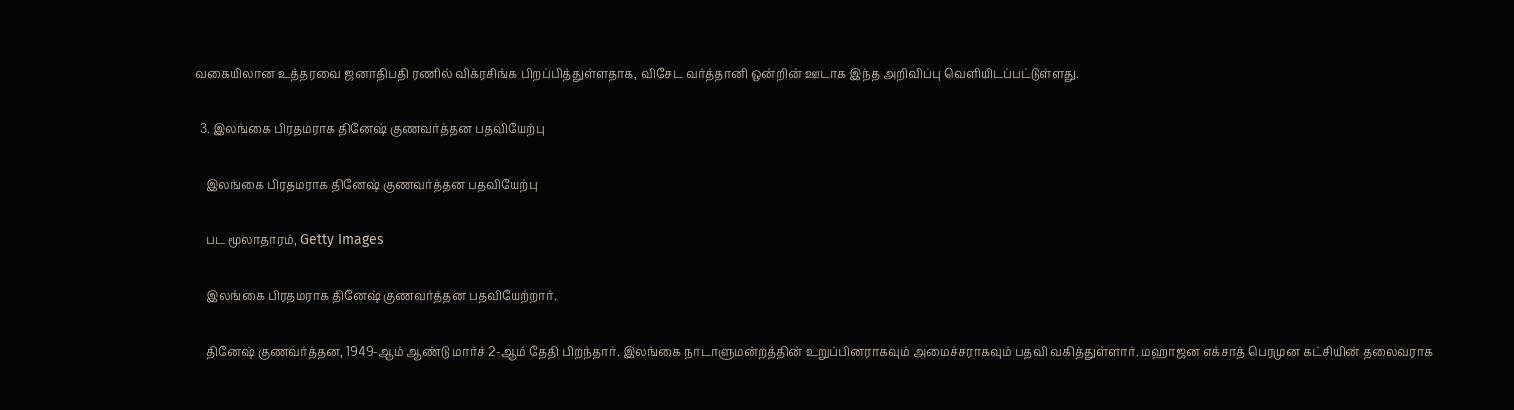வகையிலான உத்தரவை ஜனாதிபதி ரணில் விக்ரசிங்க பிறப்பித்துள்ளதாக, விசேட வர்த்தானி ஒன்றின் ஊடாக இந்த அறிவிப்பு வெளியிடப்பட்டுள்ளது.

  3. இலங்கை பிரதமராக தினேஷ் குணவர்த்தன பதவியேற்பு

    இலங்கை பிரதமராக தினேஷ் குணவர்த்தன பதவியேற்பு

    பட மூலாதாரம், Getty Images

    இலங்கை பிரதமராக தினேஷ் குணவர்த்தன பதவியேற்றார்.

    தினேஷ் குணவர்த்தன, 1949-ஆம் ஆண்டு மார்ச் 2-ஆம் தேதி பிறந்தார். இலங்கை நாடாளுமன்றத்தின் உறுப்பினராகவும் அமைச்சராகவும் பதவி வகித்துள்ளார். மஹாஜன எக்சாத் பெரமுன கட்சியின் தலைவராக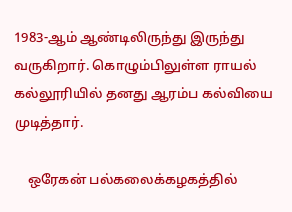1983-ஆம் ஆண்டிலிருந்து இருந்து வருகிறார். கொழும்பிலுள்ள ராயல் கல்லூரியில் தனது ஆரம்ப கல்வியை முடித்தார்.

    ஒரேகன் பல்கலைக்கழகத்தில்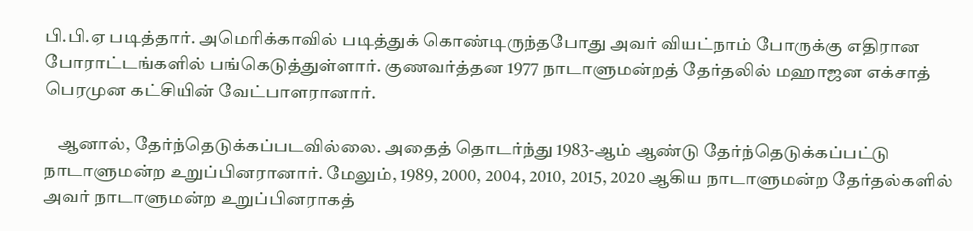பி.பி.ஏ படித்தார். அமெரிக்காவில் படித்துக் கொண்டிருந்தபோது அவர் வியட்நாம் போருக்கு எதிரான போராட்டங்களில் பங்கெடுத்துள்ளார். குணவர்த்தன 1977 நாடாளுமன்றத் தேர்தலில் மஹாஜன எக்சாத் பெரமுன கட்சியின் வேட்பாளரானார்.

    ஆனால், தேர்ந்தெடுக்கப்படவில்லை. அதைத் தொடர்ந்து 1983-ஆம் ஆண்டு தேர்ந்தெடுக்கப்பட்டு நாடாளுமன்ற உறுப்பினரானார். மேலும், 1989, 2000, 2004, 2010, 2015, 2020 ஆகிய நாடாளுமன்ற தேர்தல்களில் அவர் நாடாளுமன்ற உறுப்பினராகத்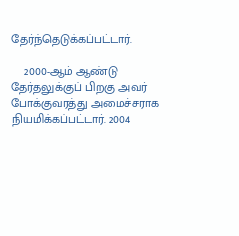தேர்ந்தெடுக்கப்பட்டார்.

    2000-ஆம் ஆண்டு தேர்தலுக்குப் பிறகு அவர் போக்குவரத்து அமைச்சராக நியமிக்கப்பட்டார். 2004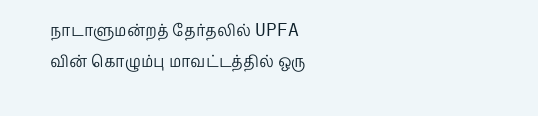நாடாளுமன்றத் தேர்தலில் UPFA வின் கொழும்பு மாவட்டத்தில் ஒரு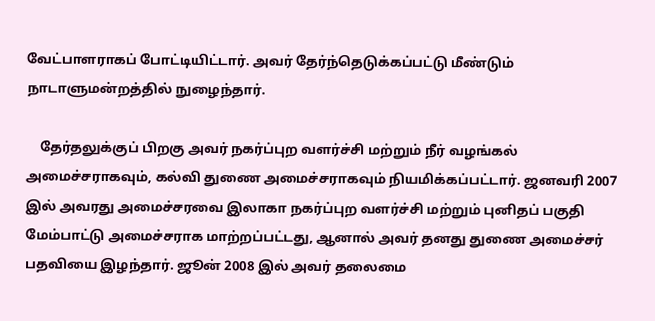வேட்பாளராகப் போட்டியிட்டார். அவர் தேர்ந்தெடுக்கப்பட்டு மீண்டும் நாடாளுமன்றத்தில் நுழைந்தார்.

    தேர்தலுக்குப் பிறகு அவர் நகர்ப்புற வளர்ச்சி மற்றும் நீர் வழங்கல் அமைச்சராகவும், கல்வி துணை அமைச்சராகவும் நியமிக்கப்பட்டார். ஜனவரி 2007 இல் அவரது அமைச்சரவை இலாகா நகர்ப்புற வளர்ச்சி மற்றும் புனிதப் பகுதி மேம்பாட்டு அமைச்சராக மாற்றப்பட்டது, ஆனால் அவர் தனது துணை அமைச்சர் பதவியை இழந்தார். ஜூன் 2008 இல் அவர் தலைமை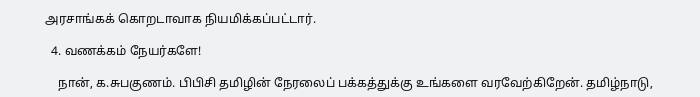அரசாங்கக் கொறடாவாக நியமிக்கப்பட்டார்.

  4. வணக்கம் நேயர்களே!

    நான், க.சுபகுணம். பிபிசி தமிழின் நேரலைப் பக்கத்துக்கு உங்களை வரவேற்கிறேன். தமிழ்நாடு,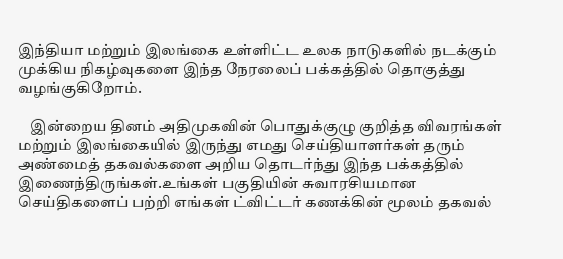இந்தியா மற்றும் இலங்கை உள்ளிட்ட உலக நாடுகளில் நடக்கும் முக்கிய நிகழ்வுகளை இந்த நேரலைப் பக்கத்தில் தொகுத்து வழங்குகிறோம்.

    இன்றைய தினம் அதிமுகவின் பொதுக்குழு குறித்த விவரங்கள் மற்றும் இலங்கையில் இருந்து எமது செய்தியாளர்கள் தரும் அண்மைத் தகவல்களை அறிய தொடர்ந்து இந்த பக்கத்தில் இணைந்திருங்கள்.உங்கள் பகுதியின் சுவாரசியமான செய்திகளைப் பற்றி எங்கள் ட்விட்டர் கணக்கின் மூலம் தகவல்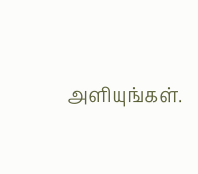அளியுங்கள்.